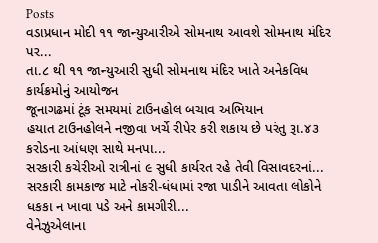Posts
વડાપ્રધાન મોદી ૧૧ જાન્યુઆરીએ સોમનાથ આવશે સોમનાથ મંદિર પર...
તા.૮ થી ૧૧ જાન્યુઆરી સુધી સોમનાથ મંદિર ખાતે અનેકવિધ કાર્યક્રમોનું આયોજન
જૂનાગઢમાં ટૂંક સમયમાં ટાઉનહોલ બચાવ અભિયાન
હયાત ટાઉનહોલને નજીવા ખર્ચે રીપેર કરી શકાય છે પરંતુ રૂા.૪૩ કરોડના આંધણ સાથે મનપા...
સરકારી કચેરીઓ રાત્રીનાં ૯ સુધી કાર્યરત રહે તેવી વિસાવદરનાં...
સરકારી કામકાજ માટે નોકરી-ધંધામાં રજા પાડીને આવતા લોકોને ધકકા ન ખાવા પડે અને કામગીરી...
વેનેઝુએલાના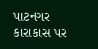પાટનગર કારાકાસ પર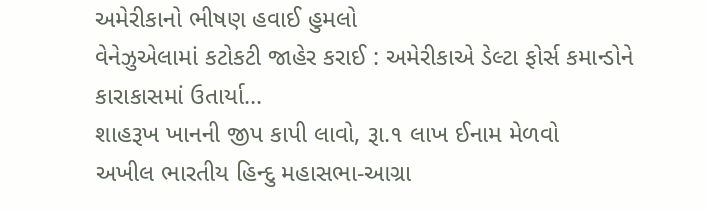અમેરીકાનો ભીષણ હવાઈ હુમલો
વેનેઝુએલામાં કટોકટી જાહેર કરાઈ : અમેરીકાએ ડેલ્ટા ફોર્સ કમાન્ડોને કારાકાસમાં ઉતાર્યા...
શાહરૂખ ખાનની જીપ કાપી લાવો, રૂા.૧ લાખ ઈનામ મેળવો
અખીલ ભારતીય હિન્દુ મહાસભા-આગ્રા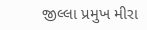જીલ્લા પ્રમુખ મીરા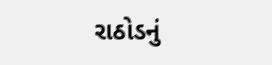રાઠોડનું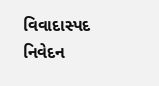વિવાદાસ્પદ નિવેદન